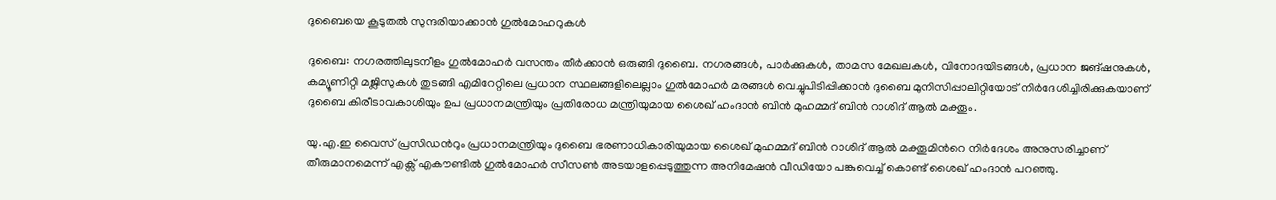ദുബൈയെ കൂടുതൽ സുന്ദരിയാക്കാൻ ഗുൽമോഹറുകൾ

ദുബൈ: നഗരത്തിലുടനീളം ഗുൽമോഹർ വസന്തം തീർക്കാൻ ഒരുങ്ങി ദുബൈ. നഗരങ്ങൾ, പാർക്കുകൾ, താമസ മേഖലകൾ, വിനോദയിടങ്ങൾ, പ്രധാന ജങ്ഷനുകൾ, കമ്യൂണിറ്റി മജ്ലിസുകൾ തുടങ്ങി എമിറേറ്റിലെ പ്രധാന സ്ഥലങ്ങളിലെല്ലാം ഗുൽമോഹർ മരങ്ങൾ വെച്ചുപിടിപ്പിക്കാൻ ദുബൈ മുനിസിപ്പാലിറ്റിയോട് നിർദേശിച്ചിരിക്കുകയാണ് ദുബൈ കിരീടാവകാശിയും ഉപ പ്രധാനമന്ത്രിയും പ്രതിരോധ മന്ത്രിയുമായ ശൈഖ് ഹംദാൻ ബിൻ മുഹമ്മദ് ബിൻ റാശിദ് ആൽ മക്തൂം.

യു.എ.ഇ വൈസ് പ്രസിഡന്‍റും പ്രധാനമന്ത്രിയും ദുബൈ ഭരണാധികാരിയുമായ ശൈഖ് മുഹമ്മദ് ബിൻ റാശിദ് ആൽ മക്തൂമിന്‍റെ നിർദേശം അനുസരിച്ചാണ് തീരുമാനമെന്ന് എക്സ് എകൗണ്ടിൽ ഗുൽമോഹർ സീസൺ അടയാളപ്പെടുത്തുന്ന അനിമേഷൻ വീഡിയോ പങ്കുവെച്ച് കൊണ്ട് ശൈഖ് ഹംദാൻ പറഞ്ഞു.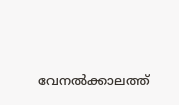വേനൽക്കാലത്ത്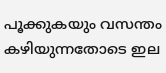പൂക്കുകയും വസന്തം കഴിയുന്നതോടെ ഇല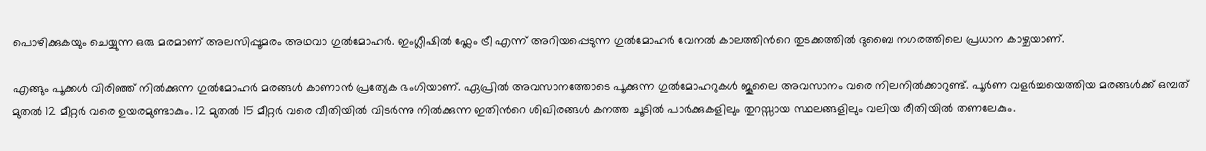പൊഴിക്കുകയും ചെയ്യുന്ന ഒരു മരമാണ് അലസിപ്പൂമരം അഥവാ ഗുൽമോഹർ. ഇംഗ്ലീഷിൽ ഫ്ലേം ട്രീ എന്ന് അറിയപ്പെടുന്ന ഗുൽമോഹർ വേനൽ കാലത്തിന്‍റെ തുടക്കത്തിൽ ദുബൈ നഗരത്തിലെ പ്രധാന കാഴ്ചയാണ്.

എങ്ങും പൂക്കൾ വിരിഞ്ഞ് നിൽക്കുന്ന ഗുൽമോഹർ മരങ്ങൾ കാണാൻ പ്രത്യേക ഭംഗിയാണ്. ഏപ്രിൽ അവസാനത്തോടെ പൂക്കുന്ന ഗുൽമോഹറുകൾ ജൂലൈ അവസാനം വരെ നിലനിൽക്കാറുണ്ട്. പൂർണ വളർച്ചയെത്തിയ മരങ്ങൾക്ക് ഒമ്പത് മുതൽ 12 മീറ്റർ വരെ ഉയരമുണ്ടാകും. 12 മുതൽ 15 മീറ്റർ വരെ വീതിയിൽ വിടർന്നു നിൽക്കുന്ന ഇതിന്‍റെ ശിഖിരങ്ങൾ കനത്ത ചൂടിൽ പാർക്കുകളിലും തുറസ്സായ സ്ഥലങ്ങളിലും വലിയ രീതിയിൽ തണലേകും.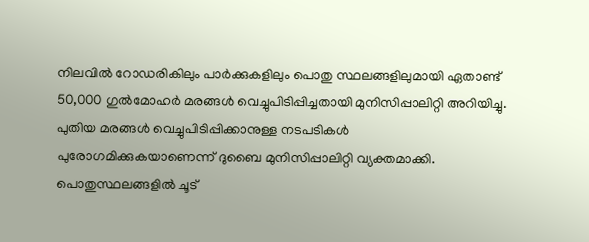നിലവിൽ റോഡരികിലും പാർക്കുകളിലും പൊതു സ്ഥലങ്ങളിലുമായി ഏതാണ്ട് 50,000 ഗുൽമോഹർ മരങ്ങൾ വെച്ചുപിടിപ്പിച്ചതായി മുനിസിപ്പാലിറ്റി അറിയിച്ചു. പുതിയ മരങ്ങൾ വെച്ചുപിടിപ്പിക്കാനുള്ള നടപടികൾ പുരോഗമിക്കുകയാണെന്ന് ദുബൈ മുനിസിപ്പാലിറ്റി വ്യക്തമാക്കി. പൊതുസ്ഥലങ്ങളിൽ ചൂട്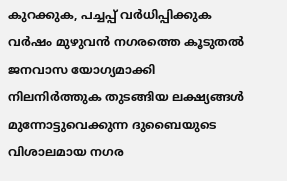കുറക്കുക, പച്ചപ്പ് വർധിപ്പിക്കുക വർഷം മുഴുവൻ നഗരത്തെ കൂടുതൽ ജനവാസ യോഗ്യമാക്കി നിലനിർത്തുക തുടങ്ങിയ ലക്ഷ്യങ്ങൾ മുന്നോട്ടുവെക്കുന്ന ദുബൈയുടെ വിശാലമായ നഗര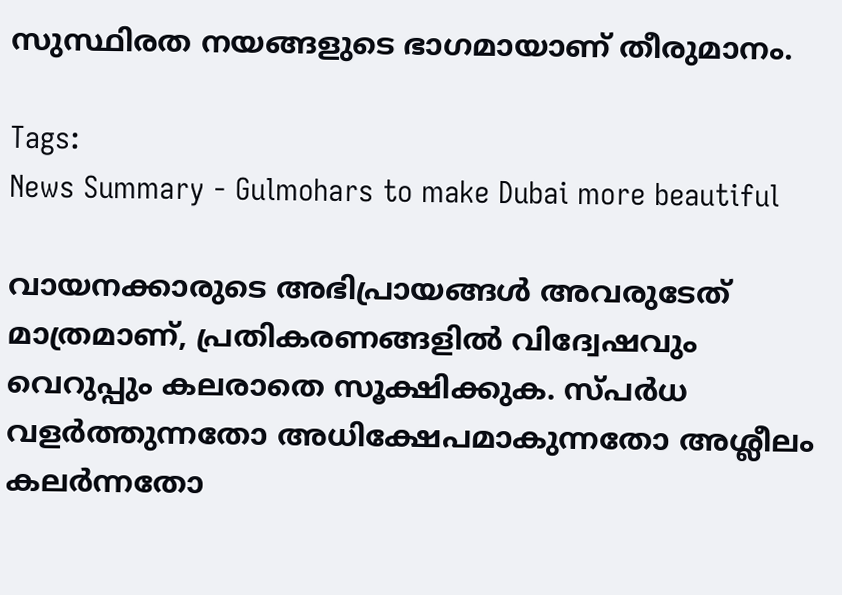സുസ്ഥിരത നയങ്ങളുടെ ഭാഗമായാണ് തീരുമാനം.

Tags:
News Summary - Gulmohars to make Dubai more beautiful

വായനക്കാരുടെ അഭിപ്രായങ്ങള്‍ അവരുടേത് മാത്രമാണ്, പ്രതികരണങ്ങളിൽ വിദ്വേഷവും വെറുപ്പും കലരാതെ സൂക്ഷിക്കുക. സ്പർധ വളർത്തുന്നതോ അധിക്ഷേപമാകുന്നതോ അശ്ലീലം കലർന്നതോ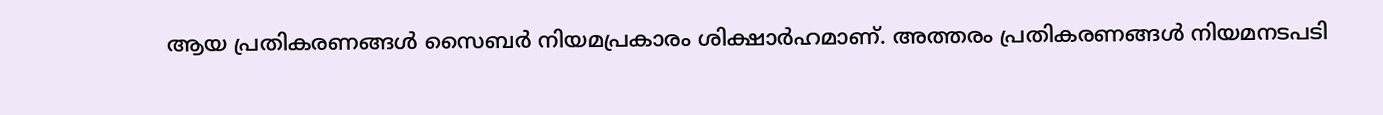ആയ പ്രതികരണങ്ങൾ സൈബർ നിയമപ്രകാരം ശിക്ഷാർഹമാണ്. അത്തരം പ്രതികരണങ്ങൾ നിയമനടപടി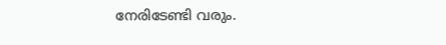നേരിടേണ്ടി വരും.